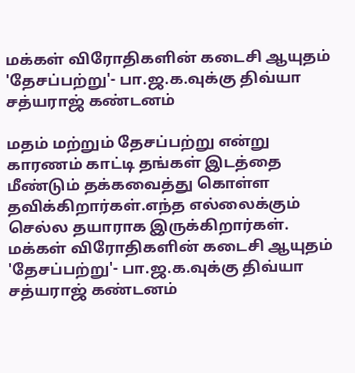மக்கள் விரோதிகளின் கடைசி ஆயுதம் 'தேசப்பற்று'- பா.ஜ.க.வுக்கு திவ்யா சத்யராஜ் கண்டனம்

மதம் மற்றும் தேசப்பற்று என்று காரணம் காட்டி தங்கள் இடத்தை மீண்டும் தக்கவைத்து கொள்ள தவிக்கிறார்கள்.எந்த எல்லைக்கும் செல்ல தயாராக இருக்கிறார்கள்.
மக்கள் விரோதிகளின் கடைசி ஆயுதம் 'தேசப்பற்று'- பா.ஜ.க.வுக்கு திவ்யா சத்யராஜ் கண்டனம்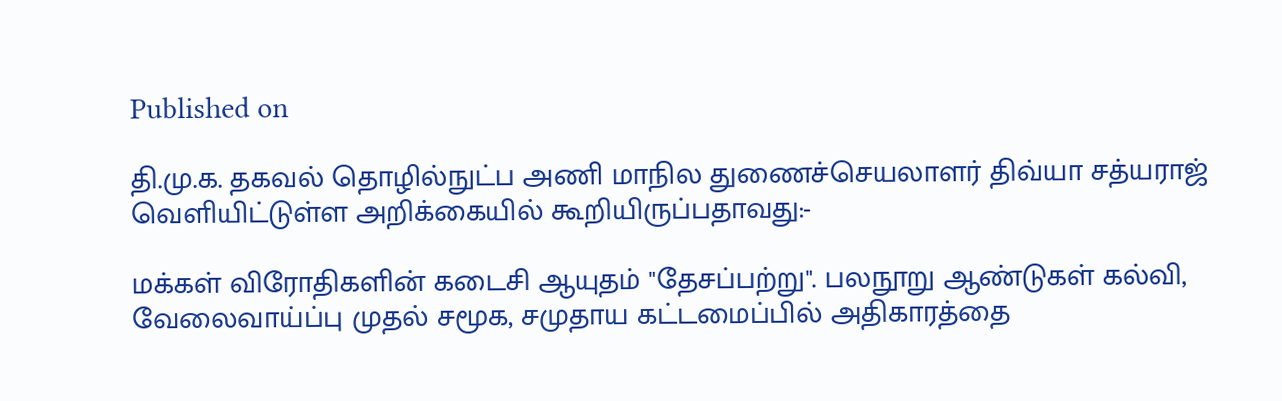Published on

தி.மு.க. தகவல் தொழில்நுட்ப அணி மாநில துணைச்செயலாளர் திவ்யா சத்யராஜ் வெளியிட்டுள்ள அறிக்கையில் கூறியிருப்பதாவது:-

மக்கள் விரோதிகளின் கடைசி ஆயுதம் "தேசப்பற்று". பலநூறு ஆண்டுகள் கல்வி, வேலைவாய்ப்பு முதல் சமூக, சமுதாய கட்டமைப்பில் அதிகாரத்தை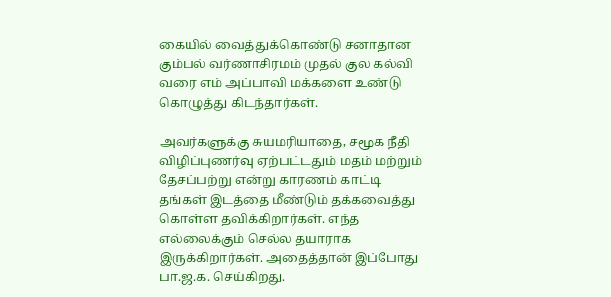கையில் வைத்துக்கொண்டு சனாதான கும்பல் வர்ணாசிரமம் முதல் குல கல்வி வரை எம் அப்பாவி மக்களை உண்டு கொழுத்து கிடந்தார்கள்.

அவர்களுக்கு சுயமரியாதை, சமூக நீதி விழிப்புணர்வு ஏற்பட்டதும் மதம் மற்றும் தேசப்பற்று என்று காரணம் காட்டி தங்கள் இடத்தை மீண்டும் தக்கவைத்து கொள்ள தவிக்கிறார்கள். எந்த எல்லைக்கும் செல்ல தயாராக இருக்கிறார்கள். அதைத்தான் இப்போது பா.ஜ.க. செய்கிறது.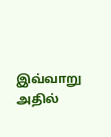இவ்வாறு அதில்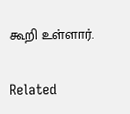கூறி உள்ளார்.

Related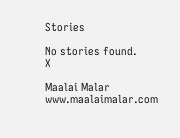Stories

No stories found.
X

Maalai Malar
www.maalaimalar.com